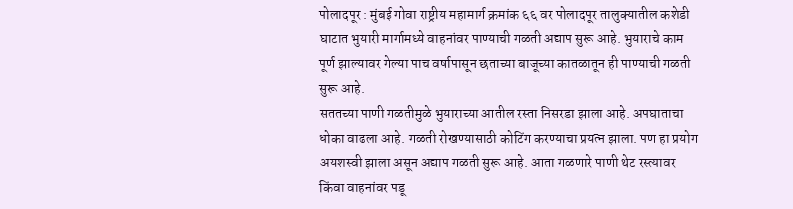पोलादपूर : मुंबई गोवा राष्ट्रीय महामार्ग क्रमांक ६६ वर पोलादपूर तालुक्यातील कशेडी घाटात भुयारी मार्गामध्ये वाहनांवर पाण्याची गळती अद्याप सुरू आहे. भुयाराचे काम पूर्ण झाल्यावर गेल्या पाच वर्षापासून छताच्या बाजूच्या कातळातून ही पाण्याची गळती सुरू आहे.
सततच्या पाणी गळतीमुळे भुयाराच्या आतील रस्ता निसरडा झाला आहे. अपघाताचा धोका वाढला आहे. गळती रोखण्यासाठी कोटिंग करण्याचा प्रयत्न झाला. पण हा प्रयोग अयशस्वी झाला असून अद्याप गळती सुरू आहे. आता गळणारे पाणी थेट रस्त्यावर किंवा वाहनांवर पडू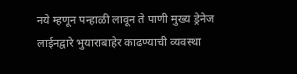नये म्हणून पन्हाळी लावून ते पाणी मुख्य ड्रेनेज लाईनद्वारे भुयाराबाहेर काढण्याची व्यवस्था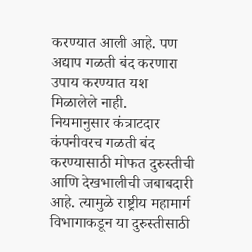करण्यात आली आहे. पण अद्याप गळती बंद करणारा उपाय करण्यात यश मिळालेले नाही.
नियमानुसार कंत्राटदार कंपनीवरच गळती बंद करण्यासाठी मोफत दुरुस्तीची आणि देखभालीची जबाबदारी आहे. त्यामुळे राष्ट्रीय महामार्ग विभागाकडून या दुरुस्तीसाठी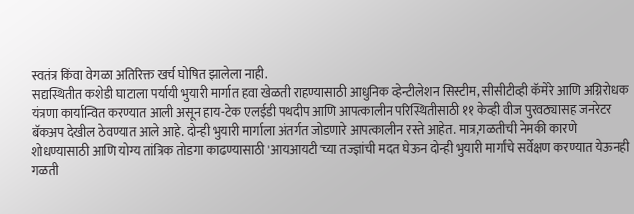स्वतंत्र किंवा वेगळा अतिरिक्त खर्च घोषित झालेला नाही.
सद्यस्थितीत कशेडी घाटाला पर्यायी भुयारी मार्गात हवा खेळती राहण्यासाठी आधुनिक व्हेन्टीलेशन सिस्टीम, सीसीटीव्ही कॅमेरे आणि अग्निरोधक यंत्रणा कार्यान्वित करण्यात आली असून हाय-टेक एलईडी पथदीप आणि आपत्कालीन परिस्थितीसाठी ११ केव्ही वीज पुरवठ्यासह जनरेटर बॅकअप देखील ठेवण्यात आले आहे. दोन्ही भुयारी मार्गाला अंतर्गत जोडणारे आपत्कालीन रस्ते आहेत. मात्र,गळतीची नेमकी कारणे शोधण्यासाठी आणि योग्य तांत्रिक तोडगा काढण्यासाठी 'आयआयटी'च्या तज्ज्ञांची मदत घेऊन दोन्ही भुयारी मार्गांचे सर्वेक्षण करण्यात येऊनही गळती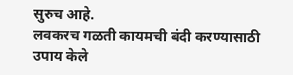सुरुच आहे.
लवकरच गळती कायमची बंदी करण्यासाठी उपाय केले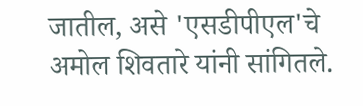जातील, असे 'एसडीपीएल'चे अमोल शिवतारे यांनी सांगितले.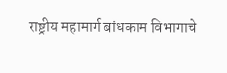राष्ट्रीय महामार्ग बांधकाम विभागाचे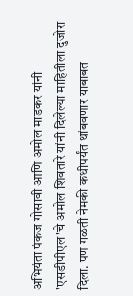अभियंता पंकज गोसावी आणि अमोल माडकर यांनी 'एसडीपीएल'चे अमोल शिवतारे यांनी दिलेल्या माहितीला दुजोरा दिला. पण गळती नेमकी कधीपर्यंत थांबवणार याबाबत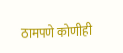ठामपणे कोणीही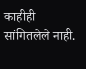काहीही सांगितलेले नाही.